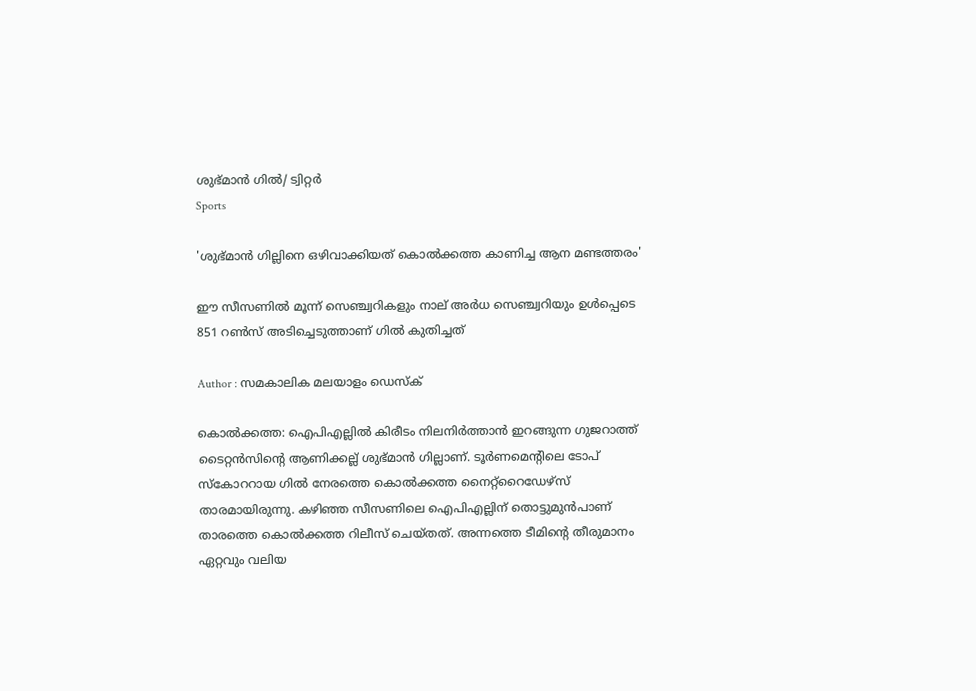ശുഭ്മാന്‍ ഗില്‍/ ട്വിറ്റർ
Sports

'ശുഭ്മാന്‍ ഗില്ലിനെ ഒഴിവാക്കിയത് കൊല്‍ക്കത്ത കാണിച്ച ആന മണ്ടത്തരം'

ഈ സീസണില്‍ മൂന്ന് സെഞ്ച്വറികളും നാല് അര്‍ധ സെഞ്ച്വറിയും ഉള്‍പ്പെടെ 851 റണ്‍സ് അടിച്ചെടുത്താണ് ഗില്‍ കുതിച്ചത്

Author : സമകാലിക മലയാളം ഡെസ്ക്

കൊല്‍ക്കത്ത: ഐപിഎല്ലില്‍ കിരീടം നിലനിര്‍ത്താന്‍ ഇറങ്ങുന്ന ഗുജറാത്ത് ടൈറ്റന്‍സിന്റെ ആണിക്കല്ല് ശുഭ്മാന്‍ ഗില്ലാണ്. ടൂര്‍ണമെന്റിലെ ടോപ് സ്‌കോററായ ഗില്‍ നേരത്തെ കൊല്‍ക്കത്ത നൈറ്റ്‌റൈഡേഴ്‌സ് താരമായിരുന്നു. കഴിഞ്ഞ സീസണിലെ ഐപിഎല്ലിന് തൊട്ടുമുന്‍പാണ് താരത്തെ കൊല്‍ക്കത്ത റിലീസ് ചെയ്തത്. അന്നത്തെ ടീമിന്റെ തീരുമാനം ഏറ്റവും വലിയ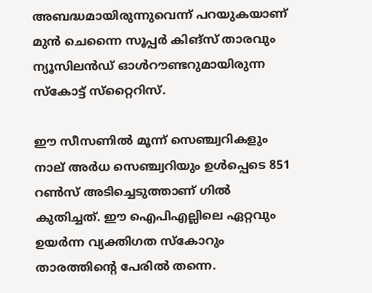അബദ്ധമായിരുന്നുവെന്ന് പറയുകയാണ് മുന്‍ ചെന്നൈ സൂപ്പര്‍ കിങ്‌സ് താരവും ന്യൂസിലന്‍ഡ് ഓള്‍റൗണ്ടറുമായിരുന്ന സ്‌കോട്ട് സ്‌റ്റൈറിസ്.

ഈ സീസണില്‍ മൂന്ന് സെഞ്ച്വറികളും നാല് അര്‍ധ സെഞ്ച്വറിയും ഉള്‍പ്പെടെ 851 റണ്‍സ് അടിച്ചെടുത്താണ് ഗില്‍ കുതിച്ചത്. ഈ ഐപിഎല്ലിലെ ഏറ്റവും ഉയര്‍ന്ന വ്യക്തിഗത സ്‌കോറും താരത്തിന്റെ പേരില്‍ തന്നെ.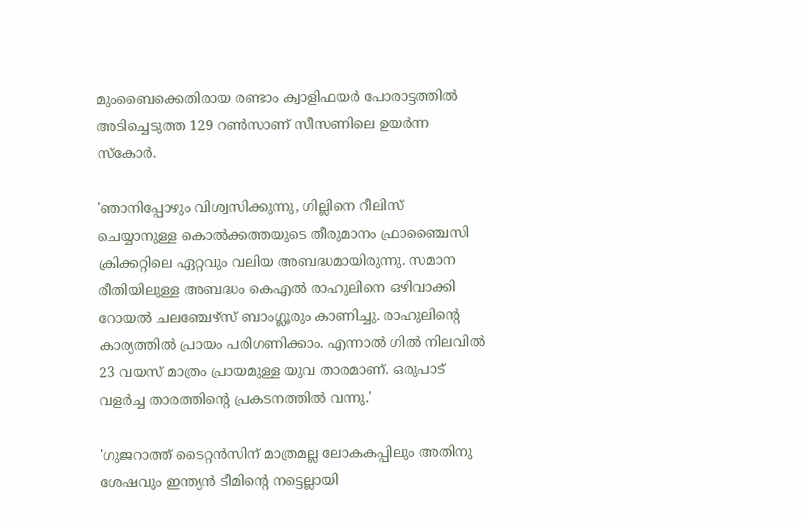മുംബൈക്കെതിരായ രണ്ടാം ക്വാളിഫയര്‍ പോരാട്ടത്തില്‍ അടിച്ചെടുത്ത 129 റണ്‍സാണ് സീസണിലെ ഉയര്‍ന്ന സ്‌കോര്‍.

'ഞാനിപ്പോഴും വിശ്വസിക്കുന്നു, ഗില്ലിനെ റീലിസ് ചെയ്യാനുള്ള കൊല്‍ക്കത്തയുടെ തീരുമാനം ഫ്രാഞ്ചൈസി ക്രിക്കറ്റിലെ ഏറ്റവും വലിയ അബദ്ധമായിരുന്നു. സമാന രീതിയിലുള്ള അബദ്ധം കെഎല്‍ രാഹുലിനെ ഒഴിവാക്കി റോയല്‍ ചലഞ്ചേഴ്‌സ് ബാംഗ്ലൂരും കാണിച്ചു. രാഹുലിന്റെ കാര്യത്തില്‍ പ്രായം പരിഗണിക്കാം. എന്നാല്‍ ഗില്‍ നിലവില്‍ 23 വയസ് മാത്രം പ്രായമുള്ള യുവ താരമാണ്. ഒരുപാട് വളര്‍ച്ച താരത്തിന്റെ പ്രകടനത്തില്‍ വന്നു.'

'ഗുജറാത്ത് ടൈറ്റന്‍സിന് മാത്രമല്ല ലോകകപ്പിലും അതിനു ശേഷവും ഇന്ത്യന്‍ ടീമിന്റെ നട്ടെല്ലായി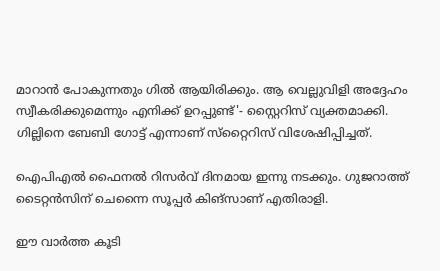മാറാന്‍ പോകുന്നതും ഗില്‍ ആയിരിക്കും. ആ വെല്ലുവിളി അദ്ദേഹം സ്വീകരിക്കുമെന്നും എനിക്ക് ഉറപ്പുണ്ട്'- സ്റ്റൈറിസ് വ്യക്തമാക്കി. ഗില്ലിനെ ബേബി ഗോട്ട് എന്നാണ് സ്‌റ്റൈറിസ് വിശേഷിപ്പിച്ചത്.

ഐപിഎല്‍ ഫൈനല്‍ റിസര്‍വ് ദിനമായ ഇന്നു നടക്കും. ഗുജറാത്ത് ടൈറ്റന്‍സിന് ചെന്നൈ സൂപ്പര്‍ കിങ്‌സാണ് എതിരാളി.

ഈ വാര്‍ത്ത കൂടി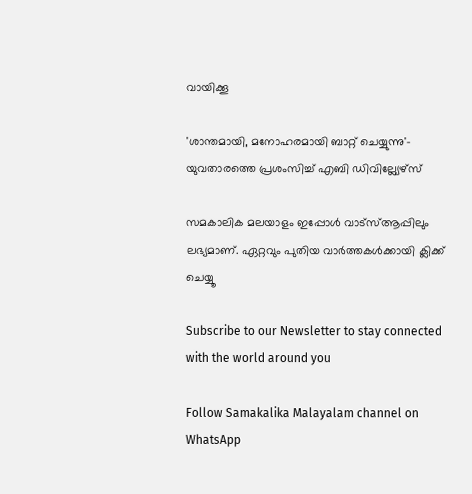വായിക്കൂ

'ശാന്തമായി, മനോഹരമായി ബാറ്റ് ചെയ്യുന്നു'- യുവതാരത്തെ പ്രശംസിച്ച് എബി ഡിവില്ല്യേഴ്സ്

സമകാലിക മലയാളം ഇപ്പോള്‍ വാട്‌സ്ആപ്പിലും ലഭ്യമാണ്. ഏറ്റവും പുതിയ വാര്‍ത്തകള്‍ക്കായി ക്ലിക്ക് ചെയ്യൂ‌

Subscribe to our Newsletter to stay connected with the world around you

Follow Samakalika Malayalam channel on WhatsApp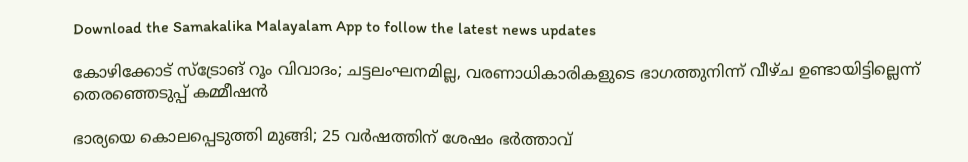Download the Samakalika Malayalam App to follow the latest news updates

കോഴിക്കോട് സ്‌ട്രോങ് റൂം വിവാദം; ചട്ടലംഘനമില്ല, വരണാധികാരികളുടെ ഭാഗത്തുനിന്ന് വീഴ്ച ഉണ്ടായിട്ടില്ലെന്ന് തെരഞ്ഞെടുപ്പ് കമ്മീഷന്‍

ഭാര്യയെ കൊലപ്പെടുത്തി മുങ്ങി; 25 വര്‍ഷത്തിന് ശേഷം ഭര്‍ത്താവ്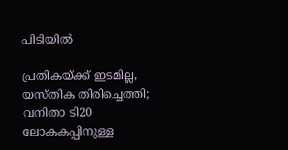പിടിയില്‍

പ്രതികയ്ക്ക് ഇടമില്ല, യസ്തിക തിരിച്ചെത്തി; വനിതാ ടി20 ലോകകപ്പിനുള്ള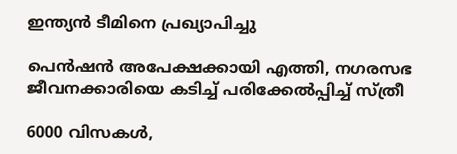ഇന്ത്യന്‍ ടീമിനെ പ്രഖ്യാപിച്ചു

പെന്‍ഷന്‍ അപേക്ഷക്കായി എത്തി, നഗരസഭ ജീവനക്കാരിയെ കടിച്ച് പരിക്കേല്‍പ്പിച്ച് സ്ത്രീ

6000 വിസകൾ,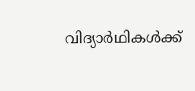വിദ്യാർഥികൾക്ക്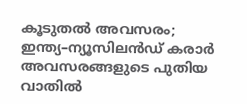കൂടുതൽ അവസരം; ഇന്ത്യ–ന്യൂസിലൻഡ് കരാർ അവസരങ്ങളുടെ പുതിയ വാതിൽ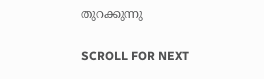തുറക്കുന്നു

SCROLL FOR NEXT